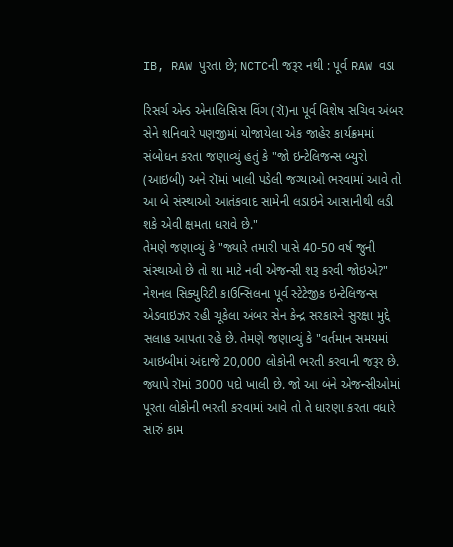IB, RAW પુરતા છે; NCTCની જરૂર નથી : પૂર્વ RAW વડા

રિસર્ચ એન્ડ એનાલિસિસ વિંગ (રૉ)ના પૂર્વ વિશેષ સચિવ અંબર સેને શનિવારે પણજીમાં યોજાયેલા એક જાહેર કાર્યક્રમમાં સંબોધન કરતા જણાવ્યું હતું કે "જો ઇન્ટેલિજન્સ બ્યુરો (આઇબી) અને રૉમાં ખાલી પડેલી જગ્યાઓ ભરવામાં આવે તો આ બે સંસ્થાઓ આતંકવાદ સામેની લડાઇને આસાનીથી લડી શકે એવી ક્ષમતા ધરાવે છે."
તેમણે જણાવ્યું કે "જ્યારે તમારી પાસે 40-50 વર્ષ જુની સંસ્થાઓ છે તો શા માટે નવી એજન્સી શરૂ કરવી જોઇએ?" નેશનલ સિક્યુરિટી કાઉન્સિલના પૂર્વ સ્ટેટેજીક ઇન્ટેલિજન્સ એડવાઇઝર રહી ચૂકેલા અંબર સેન કેન્દ્ર સરકારને સુરક્ષા મુદ્દે સલાહ આપતા રહે છે. તેમણે જણાવ્યું કે "વર્તમાન સમયમાં આઇબીમાં અંદાજે 20,000 લોકોની ભરતી કરવાની જરૂર છે. જ્યાપે રૉમાં 3000 પદો ખાલી છે. જો આ બંને એજન્સીઓમાં પૂરતા લોકોની ભરતી કરવામાં આવે તો તે ધારણા કરતા વધારે સારું કામ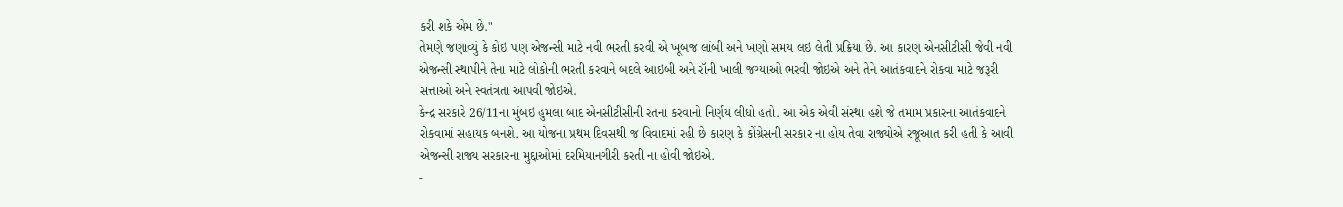કરી શકે એમ છે."
તેમણે જણાવ્યું કે કોઇ પણ એજન્સી માટે નવી ભરતી કરવી એ ખૂબજ લાંબી અને ખણો સમય લઇ લેતી પ્રક્રિયા છે. આ કારણ એનસીટીસી જેવી નવી એજન્સી સ્થાપીને તેના માટે લોકોની ભરતી કરવાને બદલે આઇબી અને રૉની ખાલી જગ્યાઓ ભરવી જોઇએ અને તેને આતંકવાદને રોકવા માટે જરૂરી સત્તાઓ અને સ્વતંત્રતા આપવી જોઇએ.
કેન્દ્ર સરકારે 26/11ના મુંબઇ હુમલા બાદ એનસીટીસીની રતના કરવાનો નિર્ણય લીધો હતો. આ એક એવી સંસ્થા હશે જે તમામ પ્રકારના આતંકવાદને રોકવામાં સહાયક બનશે. આ યોજના પ્રથમ દિવસથી જ વિવાદમાં રહી છે કારણ કે કોંગ્રેસની સરકાર ના હોય તેવા રાજ્યોએ રજૂઆત કરી હતી કે આવી એજન્સી રાજ્ય સરકારના મુદ્દાઓમાં દરમિયાનગીરી કરતી ના હોવી જોઇએ.
-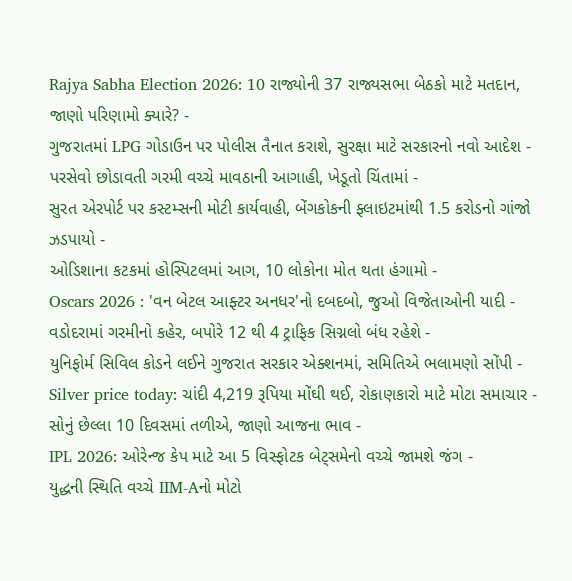Rajya Sabha Election 2026: 10 રાજ્યોની 37 રાજ્યસભા બેઠકો માટે મતદાન, જાણો પરિણામો ક્યારે? -
ગુજરાતમાં LPG ગોડાઉન પર પોલીસ તૈનાત કરાશે, સુરક્ષા માટે સરકારનો નવો આદેશ -
પરસેવો છોડાવતી ગરમી વચ્ચે માવઠાની આગાહી, ખેડૂતો ચિંતામાં -
સુરત એરપોર્ટ પર કસ્ટમ્સની મોટી કાર્યવાહી, બેંગકોકની ફ્લાઇટમાંથી 1.5 કરોડનો ગાંજો ઝડપાયો -
ઓડિશાના કટકમાં હોસ્પિટલમાં આગ, 10 લોકોના મોત થતા હંગામો -
Oscars 2026 : 'વન બેટલ આફ્ટર અનધર'નો દબદબો, જુઓ વિજેતાઓની યાદી -
વડોદરામાં ગરમીનો કહેર, બપોરે 12 થી 4 ટ્રાફિક સિગ્નલો બંધ રહેશે -
યુનિફોર્મ સિવિલ કોડને લઈને ગુજરાત સરકાર એક્શનમાં, સમિતિએ ભલામણો સોંપી -
Silver price today: ચાંદી 4,219 રૂપિયા મોંઘી થઈ, રોકાણકારો માટે મોટા સમાચાર -
સોનું છેલ્લા 10 દિવસમાં તળીએ, જાણો આજના ભાવ -
IPL 2026: ઓરેન્જ કેપ માટે આ 5 વિસ્ફોટક બેટ્સમેનો વચ્ચે જામશે જંગ -
યુદ્ધની સ્થિતિ વચ્ચે IIM-Aનો મોટો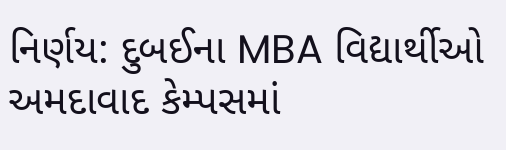નિર્ણય: દુબઈના MBA વિદ્યાર્થીઓ અમદાવાદ કેમ્પસમાં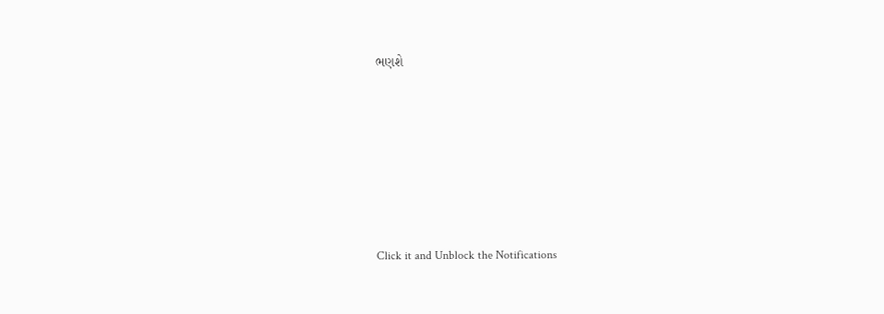ભણશે







Click it and Unblock the Notifications